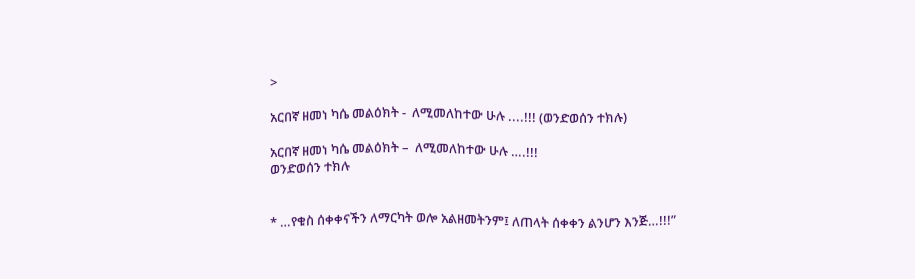>

አርበኛ ዘመነ ካሴ መልዕክት -  ለሚመለከተው ሁሉ ....!!! (ወንድወሰን ተክሉ)

አርበኛ ዘመነ ካሴ መልዕክት –  ለሚመለከተው ሁሉ ….!!!
ወንድወሰን ተክሉ


* …የቁስ ሰቀቀናችን ለማርካት ወሎ አልዘመትንም፤ ለጠላት ሰቀቀን ልንሆን እንጅ…!!!”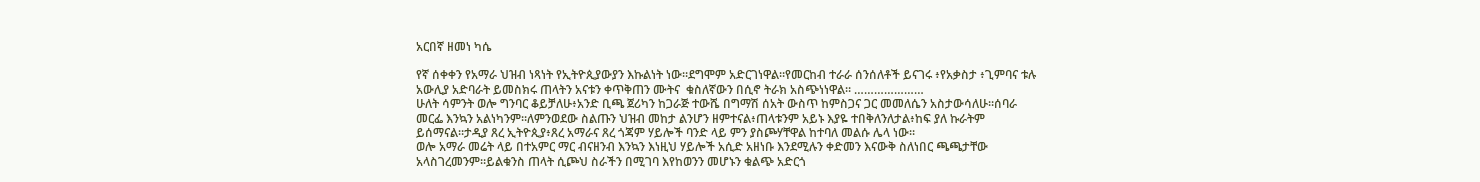አርበኛ ዘመነ ካሴ

የኛ ሰቀቀን የአማራ ህዝብ ነጻነት የኢትዮጲያውያን እኩልነት ነው።ደግሞም አድርገነዋል።የመርከብ ተራራ ሰንሰለቶች ይናገሩ ፥የአቃስታ ፥ጊምባና ቱሉ አውሊያ አድባራት ይመስክሩ ጠላትን አናቱን ቀጥቅጠን ሙትና  ቁስለኛውን በሲኖ ትራክ አስጭነነዋል። …………………
ሁለት ሳምንት ወሎ ግንባር ቆይቻለሁ፥አንድ ቢጫ ጀሪካን ከጋራጅ ተውሼ በግማሽ ሰአት ውስጥ ከምስጋና ጋር መመለሴን አስታውሳለሁ።ሰባራ መርፌ እንኳን አልነካንም።ለምንወደው ስልጡን ህዝብ መከታ ልንሆን ዘምተናል፥ጠላቱንም አይኑ እያዬ ተበቅለንለታል፥ከፍ ያለ ኩራትም ይሰማናል።ታዲያ ጸረ ኢትዮጲያ፥ጸረ አማራና ጸረ ጎጃም ሃይሎች ባንድ ላይ ምን ያስጮሃቸዋል ከተባለ መልሱ ሌላ ነው።
ወሎ አማራ መሬት ላይ በተአምር ማር ብናዘንብ እንኳን እነዚህ ሃይሎች አሲድ አዘነቡ እንደሚሉን ቀድመን እናውቅ ስለነበር ጫጫታቸው አላስገረመንም።ይልቁንስ ጠላት ሲጮህ ስራችን በሚገባ እየከወንን መሆኑን ቁልጭ አድርጎ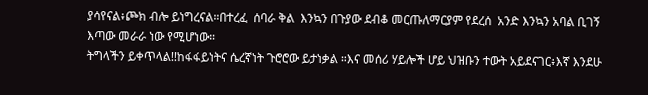ያሳየናል፥ጮክ ብሎ ይነግረናል።በተረፈ  ሰባራ ቅል  እንኳን በጉያው ደብቆ መርጡለማርያም የደረሰ  አንድ እንኳን አባል ቢገኝ እጣው መራራ ነው የሚሆነው።
ትግላችን ይቀጥላል!!ከፋፋይነትና ሴረኛነት ጉሮሮው ይታነቃል ።እና መሰሪ ሃይሎች ሆይ ህዝቡን ተውት አይደናገር፥እኛ እንደሁ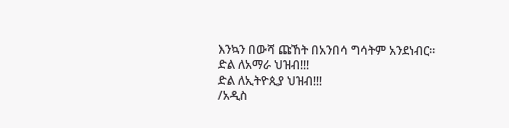እንኳን በውሻ ጩኸት በአንበሳ ግሳትም አንደነብር።
ድል ለአማራ ህዝብ!!!
ድል ለኢትዮጲያ ህዝብ!!!
/አዲስ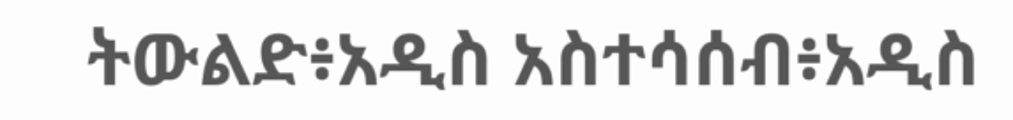ትውልድ፥አዲስ አስተሳሰብ፥አዲስ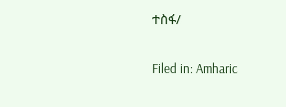ተስፋ/

Filed in: Amharic